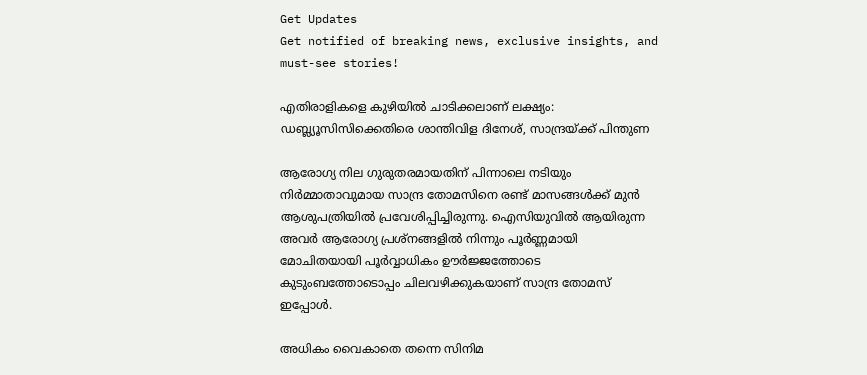Get Updates
Get notified of breaking news, exclusive insights, and must-see stories!

എതിരാളികളെ കുഴിയില്‍ ചാടിക്കലാണ് ലക്ഷ്യം: ഡബ്ല്യൂസിസിക്കെതിരെ ശാന്തിവിള ദിനേശ്, സാന്ദ്രയ്ക്ക് പിന്തുണ

ആരോഗ്യ നില ഗുരുതരമായതിന് പിന്നാലെ നടിയും നിര്‍മ്മാതാവുമായ സാന്ദ്ര തോമസിനെ രണ്ട് മാസങ്ങള്‍ക്ക് മുന്‍ ആശുപത്രിയില്‍ പ്രവേശിപ്പിച്ചിരുന്നു. ഐസിയുവില്‍ ആയിരുന്ന അവര്‍ ആരോഗ്യ പ്രശ്നങ്ങളില്‍ നിന്നും പൂര്‍ണ്ണമായി മോചിതയായി പൂര്‍വ്വാധികം ഊര്‍ജ്ജത്തോടെ കുടുംബത്തോടൊപ്പം ചിലവഴിക്കുകയാണ് സാന്ദ്ര തോമസ് ഇപ്പോള്‍.

അധികം വൈകാതെ തന്നെ സിനിമ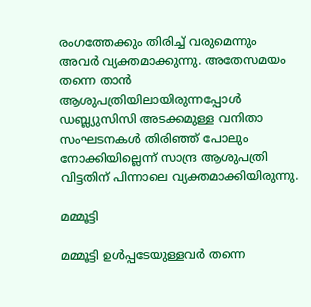രംഗത്തേക്കും തിരിച്ച് വരുമെന്നും അവര്‍ വ്യക്തമാക്കുന്നു. അതേസമയം തന്നെ താന്‍ ആശുപത്രിയിലായിരുന്നപ്പോള്‍ ഡബ്ല്യുസിസി അടക്കമുള്ള വനിതാ സംഘടനകള്‍ തിരിഞ്ഞ് പോലും നോക്കിയില്ലെന്ന് സാന്ദ്ര ആശുപത്രി വിട്ടതിന് പിന്നാലെ വ്യക്തമാക്കിയിരുന്നു.

മമ്മൂട്ടി

മമ്മൂട്ടി ഉള്‍പ്പടേയുള്ളവര്‍ തന്നെ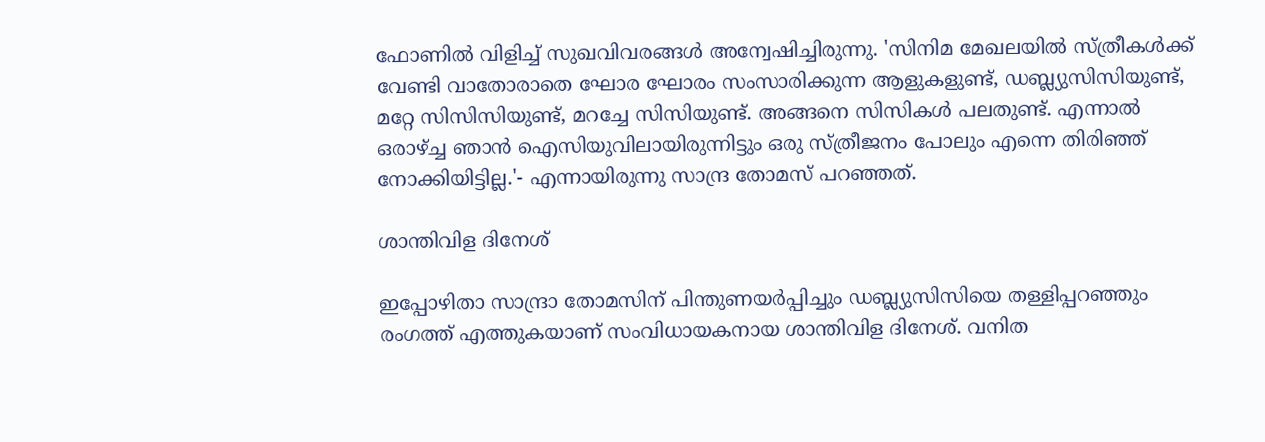ഫോണില്‍ വിളിച്ച് സുഖവിവരങ്ങള്‍ അന്വേഷിച്ചിരുന്നു. 'സിനിമ മേഖലയില്‍ സ്ത്രീകള്‍ക്ക് വേണ്ടി വാതോരാതെ ഘോര ഘോരം സംസാരിക്കുന്ന ആളുകളുണ്ട്, ഡബ്ല്യുസിസിയുണ്ട്, മറ്റേ സിസിസിയുണ്ട്, മറച്ചേ സിസിയുണ്ട്. അങ്ങനെ സിസികള്‍ പലതുണ്ട്. എന്നാല്‍ ഒരാഴ്ച്ച ഞാന്‍ ഐസിയുവിലായിരുന്നിട്ടും ഒരു സ്ത്രീജനം പോലും എന്നെ തിരിഞ്ഞ് നോക്കിയിട്ടില്ല.'- എന്നായിരുന്നു സാന്ദ്ര തോമസ് പറഞ്ഞത്.

ശാന്തിവിള ദിനേശ്

ഇപ്പോഴിതാ സാന്ദ്രാ തോമസിന് പിന്തുണയര്‍പ്പിച്ചും ഡബ്ല്യുസിസിയെ തള്ളിപ്പറഞ്ഞും രംഗത്ത് എത്തുകയാണ് സംവിധായകനായ ശാന്തിവിള ദിനേശ്. വനിത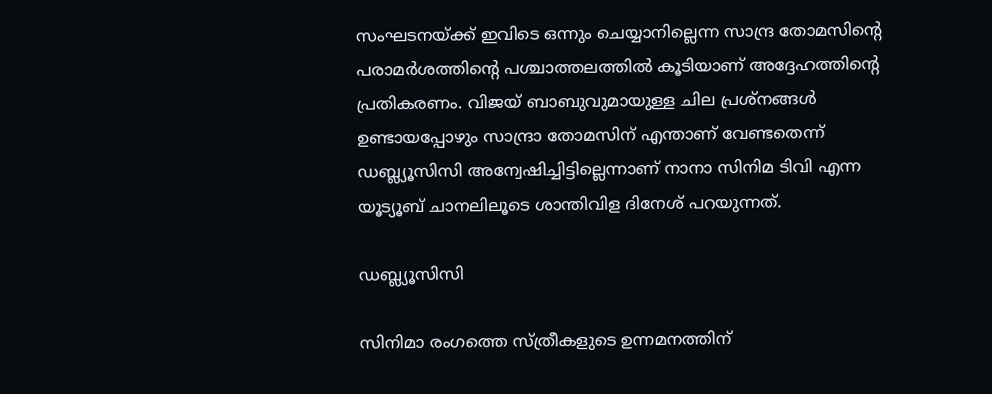സംഘടനയ്ക്ക് ഇവിടെ ഒന്നും ചെയ്യാനില്ലെന്ന സാന്ദ്ര തോമസിന്‍റെ പരാമര്‍ശത്തിന്‍റെ പശ്ചാത്തലത്തില്‍ കൂടിയാണ് അദ്ദേഹത്തിന്‍റെ പ്രതികരണം. വിജയ് ബാബുവുമായുള്ള ചില പ്രശ്നങ്ങള്‍ ഉണ്ടായപ്പോഴും സാന്ദ്രാ തോമസിന് എന്താണ് വേണ്ടതെന്ന് ഡബ്ല്യൂസിസി അന്വേഷിച്ചിട്ടില്ലെന്നാണ് നാനാ സിനിമ ടിവി എന്ന യൂട്യൂബ് ചാനലിലൂടെ ശാന്തിവിള ദിനേശ് പറയുന്നത്.

ഡബ്ല്യൂസിസി

സിനിമാ രംഗത്തെ സ്ത്രീകളുടെ ഉന്നമനത്തിന്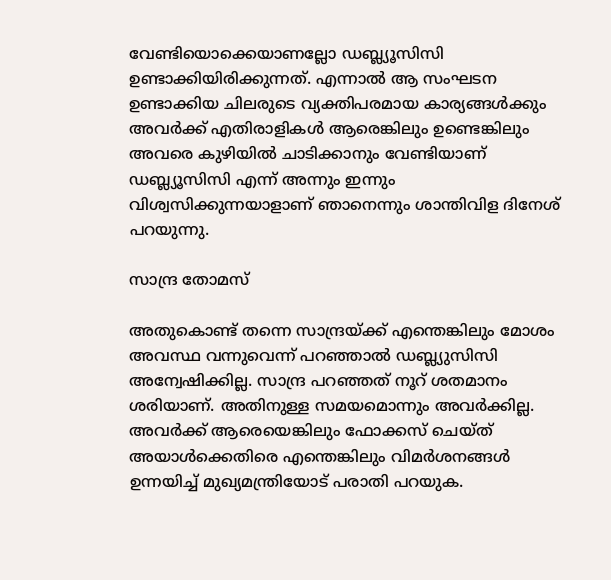വേണ്ടിയൊക്കെയാണല്ലോ ഡബ്ല്യൂസിസി ഉണ്ടാക്കിയിരിക്കുന്നത്. എന്നാല്‍ ആ സംഘടന ഉണ്ടാക്കിയ ചിലരുടെ വ്യക്തിപരമായ കാര്യങ്ങള്‍ക്കും അവര്‍ക്ക് എതിരാളികള്‍ ആരെങ്കിലും ഉണ്ടെങ്കിലും അവരെ കുഴിയില്‍ ചാടിക്കാനും വേണ്ടിയാണ് ഡബ്ല്യൂസിസി എന്ന് അന്നും ഇന്നും വിശ്വസിക്കുന്നയാളാണ് ഞാനെന്നും ശാന്തിവിള ദിനേശ് പറയുന്നു.

സാന്ദ്ര തോമസ്

അതുകൊണ്ട് തന്നെ സാന്ദ്രയ്ക്ക് എന്തെങ്കിലും മോശം അവസ്ഥ വന്നുവെന്ന് പറ‍ഞ്ഞാല്‍ ഡബ്ല്യുസിസി അന്വേഷിക്കില്ല. സാന്ദ്ര പറഞ്ഞത് നൂറ് ശതമാനം ശരിയാണ്. അതിനുള്ള സമയമൊന്നും അവര്‍ക്കില്ല. അവര്‍ക്ക് ആരെയെങ്കിലും ഫോക്കസ് ചെയ്ത് അയാള്‍ക്കെതിരെ എന്തെങ്കിലും വിമര്‍ശനങ്ങള്‍ ഉന്നയിച്ച് മുഖ്യമന്ത്രിയോട് പരാതി പറയുക.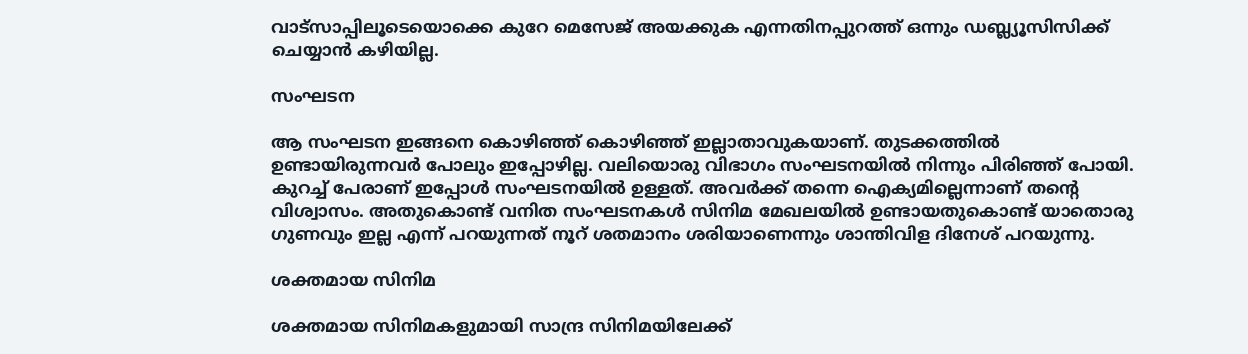വാട്സാപ്പിലൂടെയൊക്കെ കുറേ മെസേജ് അയക്കുക എന്നതിനപ്പുറത്ത് ഒന്നും ഡബ്ല്യൂസിസിക്ക് ചെയ്യാന്‍ കഴിയില്ല.

സംഘടന

ആ സംഘടന ഇങ്ങനെ കൊഴിഞ്ഞ് കൊഴിഞ്ഞ് ഇല്ലാതാവുകയാണ്. തുടക്കത്തില്‍ ഉണ്ടായിരുന്നവര്‍ പോലും ഇപ്പോഴില്ല. വലിയൊരു വിഭാഗം സംഘടനയില്‍ നിന്നും പിരിഞ്ഞ് പോയി. കുറച്ച് പേരാണ് ഇപ്പോള്‍ സംഘടനയില്‍ ഉള്ളത്. അവര്‍ക്ക് തന്നെ ഐക്യമില്ലെന്നാണ് തന്‍റെ വിശ്വാസം. അതുകൊണ്ട് വനിത സംഘടനകള്‍ സിനിമ മേഖലയില്‍ ഉണ്ടായതുകൊണ്ട് യാതൊരു ഗുണവും ഇല്ല എന്ന് പറയുന്നത് നൂറ് ശതമാനം ശരിയാണെന്നും ശാന്തിവിള ദിനേശ് പറയുന്നു.

ശക്തമായ സിനിമ

ശക്തമായ സിനിമകളുമായി സാന്ദ്ര സിനിമയിലേക്ക്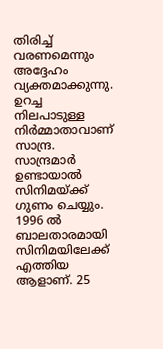തിരിച്ച് വരണമെന്നും അദ്ദേഹം വ്യക്തമാക്കുന്നു. ഉറച്ച നിലപാടുള്ള നിര്‍മ്മാതാവാണ് സാന്ദ്ര. സാന്ദ്രമാര്‍ ഉണ്ടായാല്‍ സിനിമയ്ക്ക് ഗുണം ചെയ്യും. 1996 ല്‍ ബാലതാരമായി സിനിമയിലേക്ക് എത്തിയ ആളാണ്. 25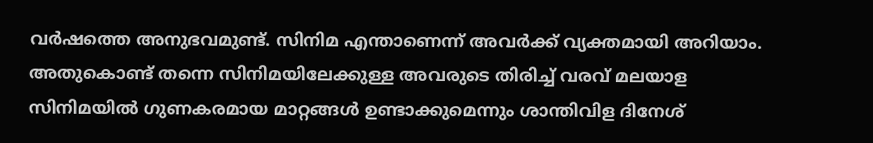വര്‍ഷത്തെ അനുഭവമുണ്ട്. സിനിമ എന്താണെന്ന് അവര്‍ക്ക് വ്യക്തമായി അറിയാം. അതുകൊണ്ട് തന്നെ സിനിമയിലേക്കുള്ള അവരുടെ തിരിച്ച് വരവ് മലയാള സിനിമയില്‍ ഗുണകരമായ മാറ്റങ്ങള്‍ ഉണ്ടാക്കുമെന്നും ശാന്തിവിള ദിനേശ്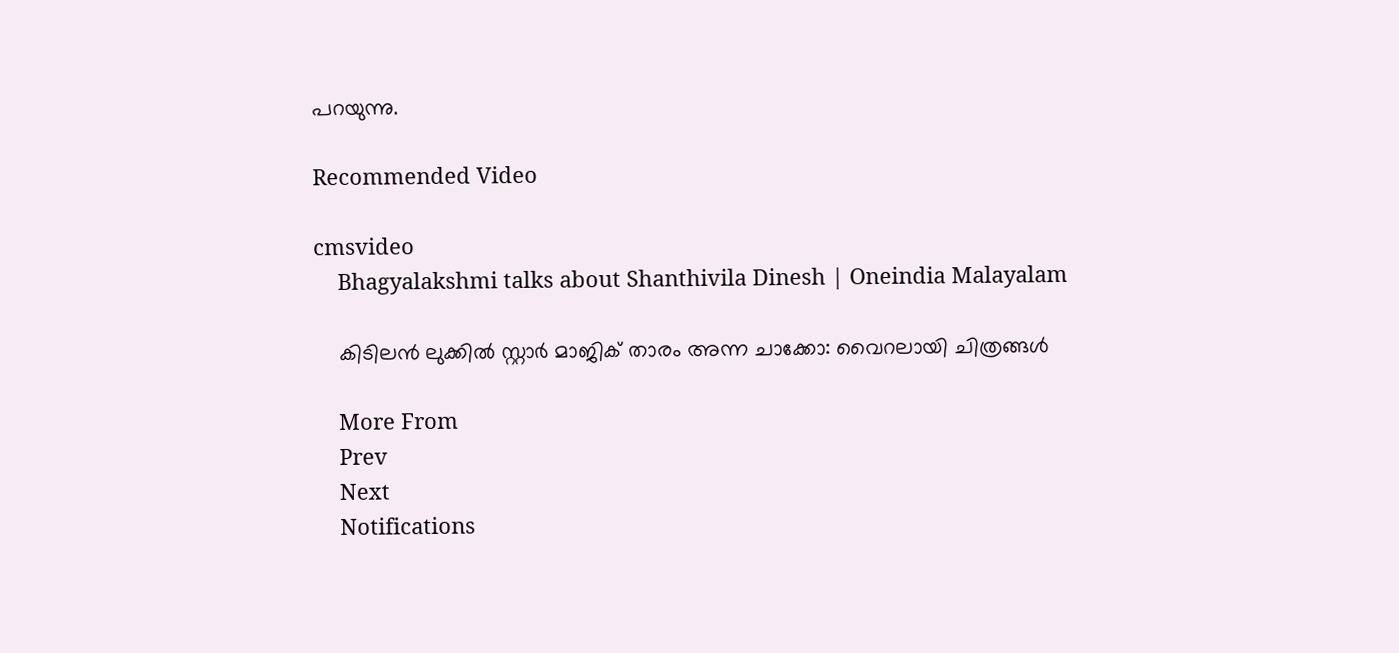പറയുന്നു.

Recommended Video

cmsvideo
    Bhagyalakshmi talks about Shanthivila Dinesh | Oneindia Malayalam

    കിടിലന്‍ ലുക്കില്‍ സ്റ്റാര്‍ മാജിക് താരം അന്ന ചാക്കോ: വൈറലായി ചിത്രങ്ങള്‍

    More From
    Prev
    Next
    Notifications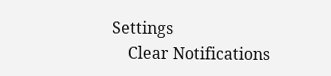Settings
    Clear Notifications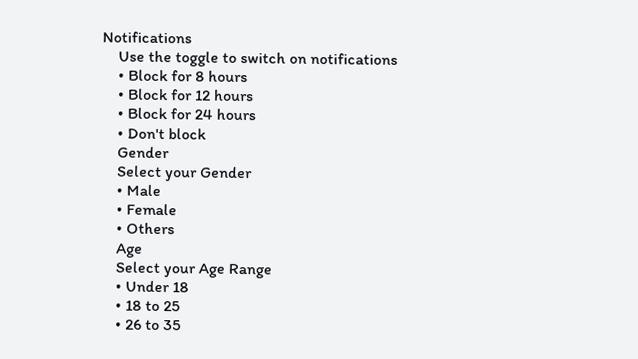Notifications
    Use the toggle to switch on notifications
    • Block for 8 hours
    • Block for 12 hours
    • Block for 24 hours
    • Don't block
    Gender
    Select your Gender
    • Male
    • Female
    • Others
    Age
    Select your Age Range
    • Under 18
    • 18 to 25
    • 26 to 35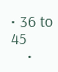• 36 to 45
    •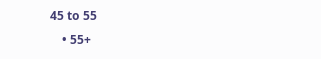45 to 55
    • 55+